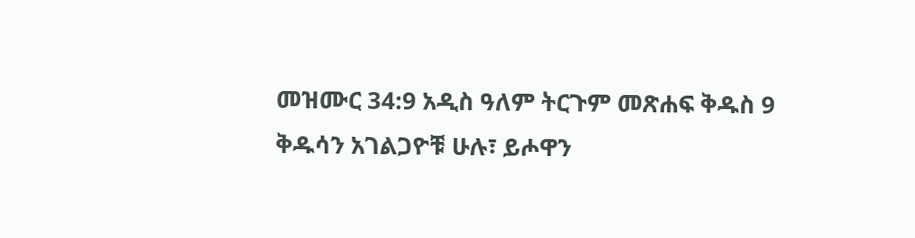መዝሙር 34:9 አዲስ ዓለም ትርጉም መጽሐፍ ቅዱስ 9 ቅዱሳን አገልጋዮቹ ሁሉ፣ ይሖዋን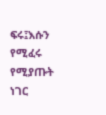ፍሩ፤እሱን የሚፈሩ የሚያጡት ነገር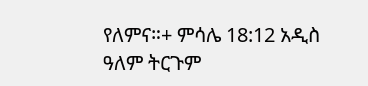የለምና።+ ምሳሌ 18:12 አዲስ ዓለም ትርጉም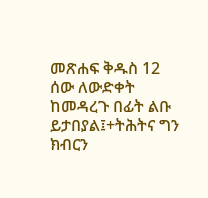መጽሐፍ ቅዱስ 12 ሰው ለውድቀት ከመዳረጉ በፊት ልቡ ይታበያል፤+ትሕትና ግን ክብርን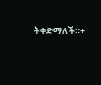ትቀድማለች።+